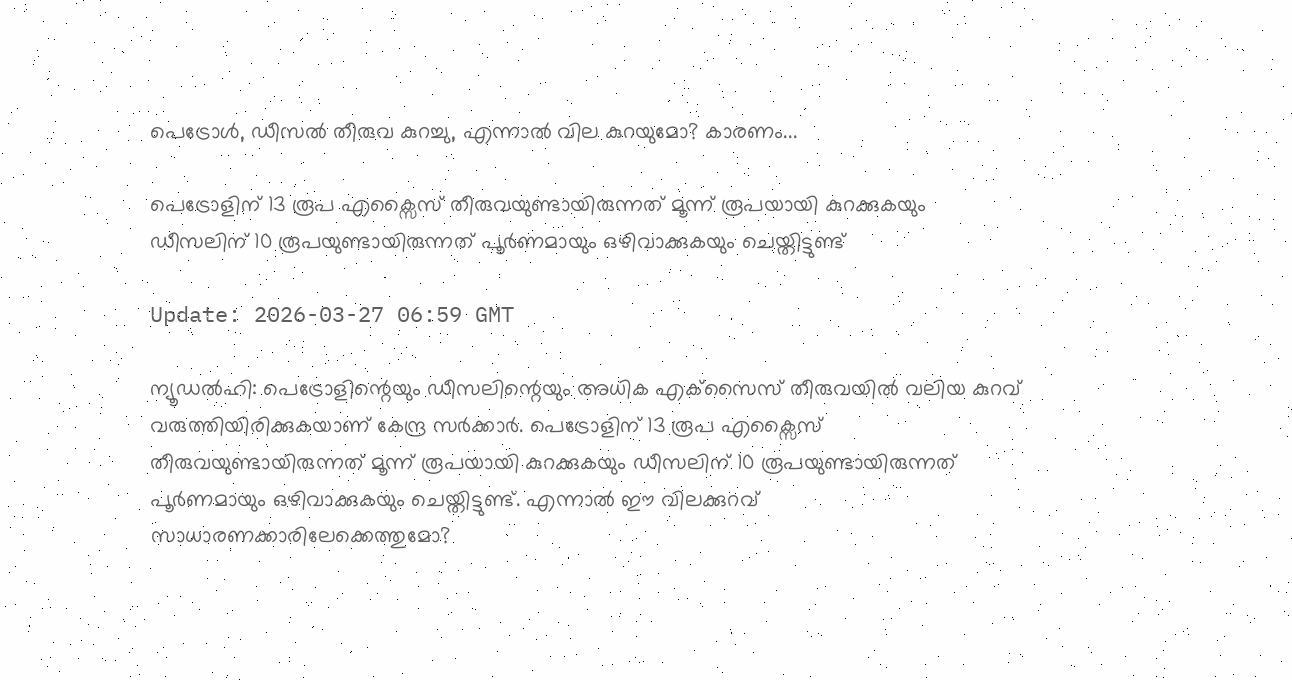പെട്രോള്‍, ഡീസല്‍ തീരുവ കുറച്ചു, എന്നാല്‍ വില കുറയുമോ? കാരണം...

പെട്രോളിന് 13 രൂപ എക്സൈസ് തീരുവയുണ്ടായിരുന്നത് മൂന്ന് രൂപയായി കുറക്കുകയും ഡീസലിന് 10 രൂപയുണ്ടായിരുന്നത് പൂര്‍ണമായും ഒഴിവാക്കുകയും ചെയ്തിട്ടുണ്ട്

Update: 2026-03-27 06:59 GMT

ന്യൂഡല്‍ഹി: പെട്രോളിന്റെയും ഡീസലിന്റെയും അധിക എക്‌സൈസ് തീരുവയില്‍ വലിയ കുറവ് വരുത്തിയിരിക്കുകയാണ് കേന്ദ്ര സര്‍ക്കാര്‍. പെട്രോളിന് 13 രൂപ എക്സൈസ് തീരുവയുണ്ടായിരുന്നത് മൂന്ന് രൂപയായി കുറക്കുകയും ഡീസലിന് 10 രൂപയുണ്ടായിരുന്നത് പൂര്‍ണമായും ഒഴിവാക്കുകയും ചെയ്തിട്ടുണ്ട്. എന്നാല്‍ ഈ വിലക്കുറവ് സാധാരണക്കാരിലേക്കെത്തുമോ?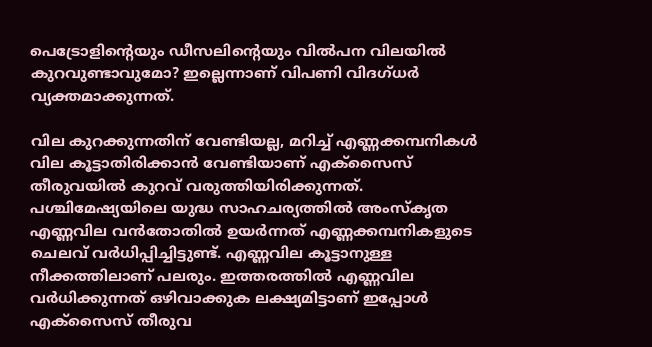പെട്രോളിന്റെയും ഡീസലിന്റെയും വില്‍പന വിലയില്‍ കുറവുണ്ടാവുമോ? ഇല്ലെന്നാണ് വിപണി വിദഗ്ധര്‍ വ്യക്തമാക്കുന്നത്.

വില കുറക്കുന്നതിന് വേണ്ടിയല്ല, മറിച്ച് എണ്ണക്കമ്പനികള്‍ വില കൂട്ടാതിരിക്കാന്‍ വേണ്ടിയാണ് എക്‌സൈസ് തീരുവയില്‍ കുറവ് വരുത്തിയിരിക്കുന്നത്. പശ്ചിമേഷ്യയിലെ യുദ്ധ സാഹചര്യത്തില്‍ അംസ്‌കൃത എണ്ണവില വന്‍തോതില്‍ ഉയര്‍ന്നത് എണ്ണക്കമ്പനികളുടെ ചെലവ് വര്‍ധിപ്പിച്ചിട്ടുണ്ട്. എണ്ണവില കൂട്ടാനുള്ള നീക്കത്തിലാണ് പലരും. ഇത്തരത്തില്‍ എണ്ണവില വര്‍ധിക്കുന്നത് ഒഴിവാക്കുക ലക്ഷ്യമിട്ടാണ് ഇപ്പോള്‍ എക്‌സൈസ് തീരുവ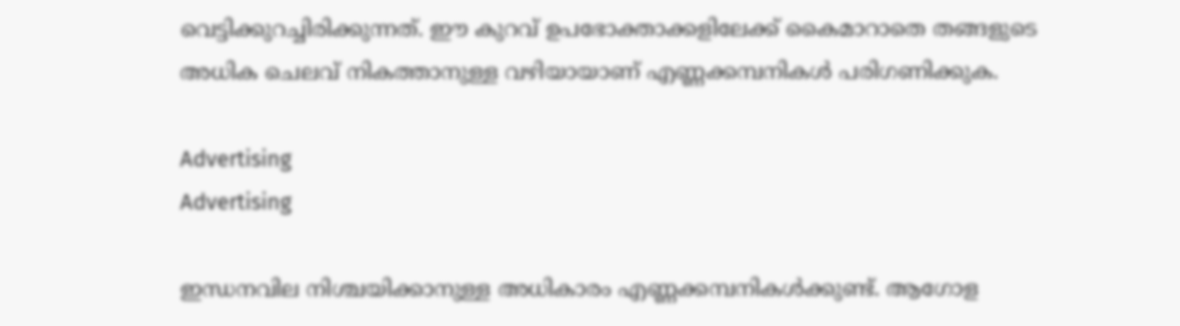വെട്ടിക്കുറച്ചിരിക്കുന്നത്. ഈ കുറവ് ഉപഭോക്താക്കളിലേക്ക് കൈമാറാതെ തങ്ങളുടെ അധിക ചെലവ് നികത്താനുള്ള വഴിയായാണ് എണ്ണക്കമ്പനികള്‍ പരിഗണിക്കുക.

Advertising
Advertising

ഇന്ധനവില നിശ്ചയിക്കാനുള്ള അധികാരം എണ്ണക്കമ്പനികള്‍ക്കുണ്ട്. ആഗോള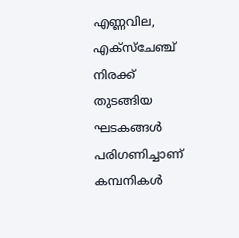എണ്ണവില, എക്‌സ്‌ചേഞ്ച് നിരക്ക് തുടങ്ങിയ ഘടകങ്ങള്‍ പരിഗണിച്ചാണ് കമ്പനികള്‍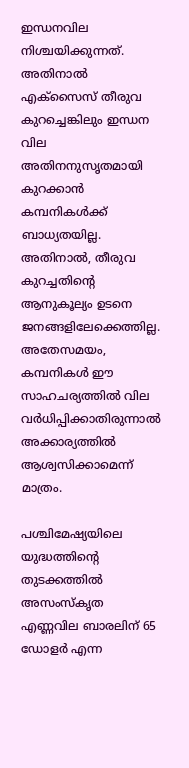ഇന്ധനവില നിശ്ചയിക്കുന്നത്. അതിനാല്‍ എക്‌സൈസ് തീരുവ കുറച്ചെങ്കിലും ഇന്ധന വില അതിനനുസൃതമായി കുറക്കാന്‍ കമ്പനികള്‍ക്ക് ബാധ്യതയില്ല. അതിനാല്‍, തീരുവ കുറച്ചതിന്റെ ആനുകൂല്യം ഉടനെ ജനങ്ങളിലേക്കെത്തില്ല. അതേസമയം, കമ്പനികള്‍ ഈ സാഹചര്യത്തില്‍ വില വര്‍ധിപ്പിക്കാതിരുന്നാല്‍ അക്കാര്യത്തില്‍ ആശ്വസിക്കാമെന്ന് മാത്രം.

പശ്ചിമേഷ്യയിലെ യുദ്ധത്തിന്റെ തുടക്കത്തില്‍ അസംസ്‌കൃത എണ്ണവില ബാരലിന് 65 ഡോളര്‍ എന്ന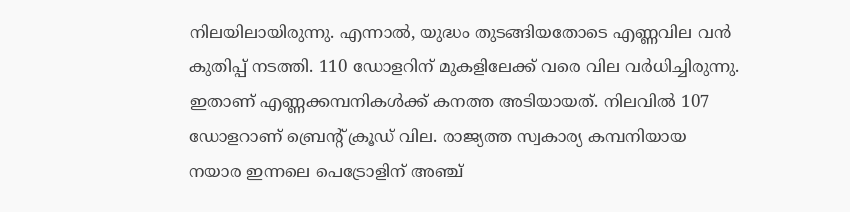നിലയിലായിരുന്നു. എന്നാല്‍, യുദ്ധം തുടങ്ങിയതോടെ എണ്ണവില വന്‍ കുതിപ്പ് നടത്തി. 110 ഡോളറിന് മുകളിലേക്ക് വരെ വില വര്‍ധിച്ചിരുന്നു. ഇതാണ് എണ്ണക്കമ്പനികള്‍ക്ക് കനത്ത അടിയായത്. നിലവില്‍ 107 ഡോളറാണ് ബ്രെന്റ് ക്രൂഡ് വില. രാജ്യത്ത സ്വകാര്യ കമ്പനിയായ നയാര ഇന്നലെ പെട്രോളിന് അഞ്ച്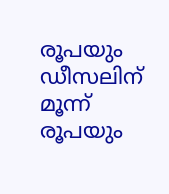രൂപയും ഡീസലിന് മൂന്ന് രൂപയും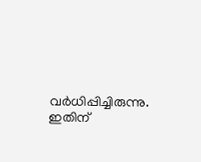വര്‍ധിപ്പിച്ചിരുന്നു. ഇതിന്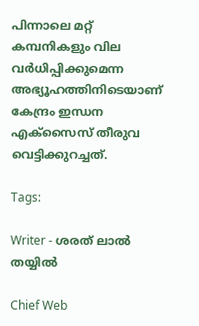പിന്നാലെ മറ്റ് കമ്പനികളും വില വര്‍ധിപ്പിക്കുമെന്ന അഭ്യൂഹത്തിനിടെയാണ് കേന്ദ്രം ഇന്ധന എക്സൈസ് തീരുവ വെട്ടിക്കുറച്ചത്.

Tags:

Writer - ശരത് ലാൽ തയ്യിൽ

Chief Web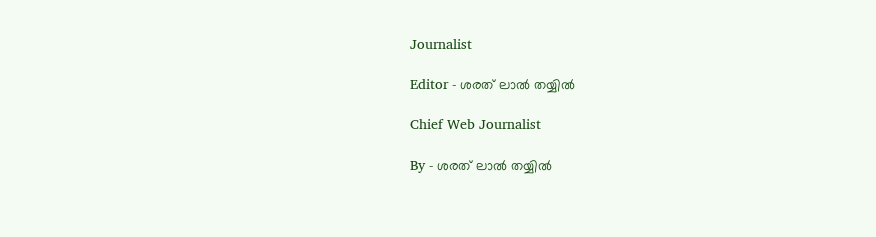Journalist

Editor - ശരത് ലാൽ തയ്യിൽ

Chief Web Journalist

By - ശരത് ലാൽ തയ്യിൽ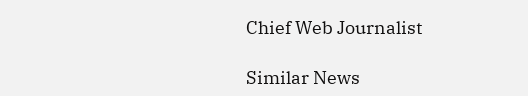Chief Web Journalist

Similar News